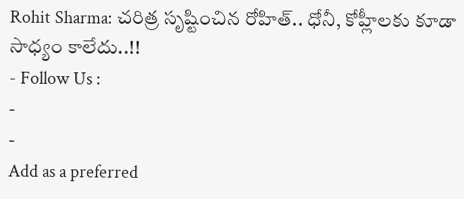Rohit Sharma: చరిత్ర సృష్టించిన రోహిత్.. ధోనీ, కోహ్లీలకు కూడా సాధ్యం కాలేదు..!!
- Follow Us :
-
-
Add as a preferred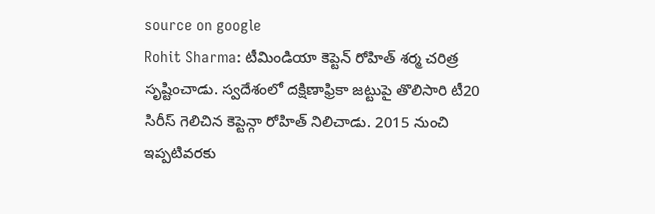source on google
Rohit Sharma: టీమిండియా కెప్టెన్ రోహిత్ శర్మ చరిత్ర సృష్టించాడు. స్వదేశంలో దక్షిణాఫ్రికా జట్టుపై తొలిసారి టీ20 సిరీస్ గెలిచిన కెప్టెన్గా రోహిత్ నిలిచాడు. 2015 నుంచి ఇప్పటివరకు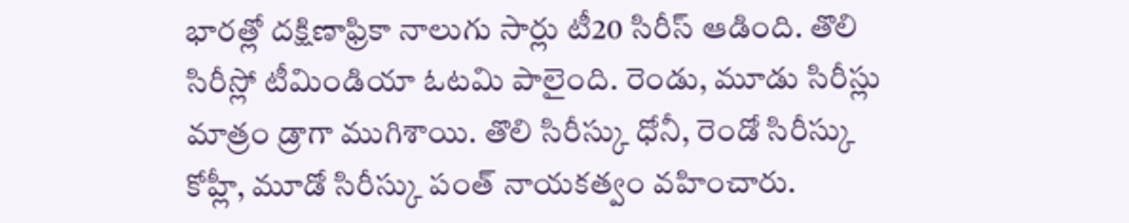భారత్లో దక్షిణాఫ్రికా నాలుగు సార్లు టీ20 సిరీస్ ఆడింది. తొలి సిరీస్లో టీమిండియా ఓటమి పాలైంది. రెండు, మూడు సిరీస్లు మాత్రం డ్రాగా ముగిశాయి. తొలి సిరీస్కు ధోనీ, రెండో సిరీస్కు కోహ్లీ, మూడో సిరీస్కు పంత్ నాయకత్వం వహించారు.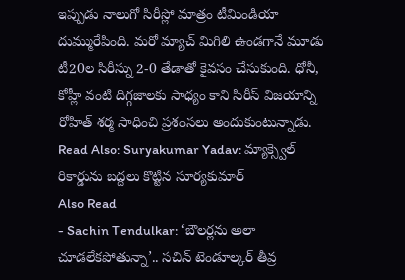ఇప్పుడు నాలుగో సిరీస్లో మాత్రం టీమిండియా దుమ్మురేపింది. మరో మ్యాచ్ మిగిలి ఉండగానే మూడు టీ20ల సిరీస్ను 2-0 తేడాతో కైవసం చేసుకుంది. ధోనీ, కోహ్లీ వంటి దిగ్గజాలకు సాధ్యం కాని సిరీస్ విజయాన్ని రోహిత్ శర్మ సాధించి ప్రశంసలు అందుకుంటున్నాడు.
Read Also: Suryakumar Yadav: మ్యాక్స్వెల్ రికార్డును బద్దలు కొట్టిన సూర్యకుమార్
Also Read
- Sachin Tendulkar: ‘బౌలర్లను అలా చూడలేకపోతున్నా’.. సచిన్ టెండూల్కర్ తీవ్ర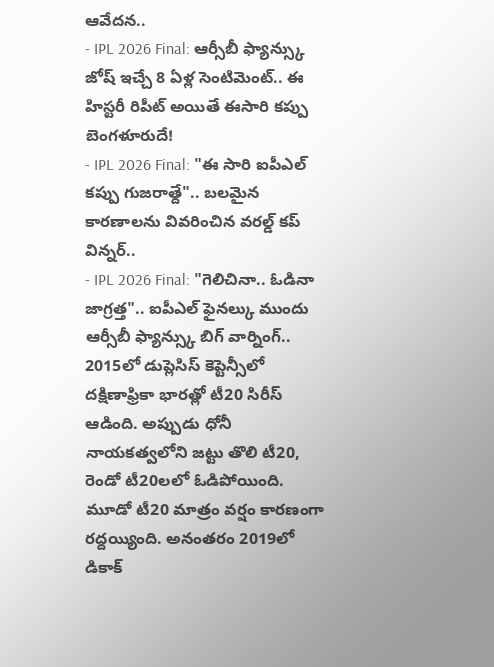ఆవేదన..
- IPL 2026 Final: ఆర్సీబీ ఫ్యాన్స్కు జోష్ ఇచ్చే 8 ఏళ్ల సెంటిమెంట్.. ఈ హిస్టరీ రిపీట్ అయితే ఈసారి కప్పు బెంగళూరుదే!
- IPL 2026 Final: "ఈ సారి ఐపీఎల్ కప్పు గుజరాత్దే".. బలమైన కారణాలను వివరించిన వరల్డ్ కప్ విన్నర్..
- IPL 2026 Final: "గెలిచినా.. ఓడినా జాగ్రత్త".. ఐపీఎల్ ఫైనల్కు ముందు ఆర్సీబీ ఫ్యాన్స్కు బిగ్ వార్నింగ్..
2015లో డుప్లెసిస్ కెప్టెన్సీలో దక్షిణాఫ్రికా భారత్లో టీ20 సిరీస్ ఆడింది. అప్పుడు ధోనీ నాయకత్వలోని జట్టు తొలి టీ20, రెండో టీ20లలో ఓడిపోయింది. మూడో టీ20 మాత్రం వర్షం కారణంగా రద్దయ్యింది. అనంతరం 2019లో డికాక్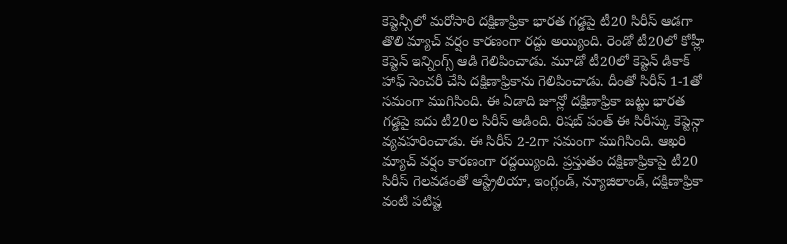కెప్టెన్సీలో మరోసారి దక్షిణాఫ్రికా భారత గడ్డపై టీ20 సిరీస్ ఆడగా తొలి మ్యాచ్ వర్షం కారణంగా రద్దు అయ్యింది. రెండో టీ20లో కోహ్లీ కెప్టెన్ ఇన్నింగ్స్ ఆడి గెలిపించాడు. మూడో టీ20లో కెప్టెన్ డికాక్ హాఫ్ సెంచరీ చేసి దక్షిణాఫ్రికాను గెలిపించాడు. దీంతో సిరీస్ 1-1తో సమంగా ముగిసింది. ఈ ఏడాది జూన్లో దక్షిణాఫ్రికా జట్టు భారత గడ్డపై ఐదు టీ20ల సిరీస్ ఆడింది. రిషబ్ పంత్ ఈ సిరీస్కు కెప్టెన్గా వ్యవహరించాడు. ఈ సిరీస్ 2-2గా సమంగా ముగిసింది. ఆఖరి మ్యాచ్ వర్షం కారణంగా రద్దయ్యింది. ప్రస్తుతం దక్షిణాఫ్రికాపై టీ20 సిరీస్ గెలవడంతో ఆస్ట్రేలియా, ఇంగ్లండ్, న్యూజిలాండ్, దక్షిణాఫ్రికా వంటి పటిష్ట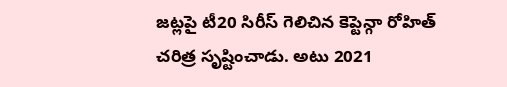జట్లపై టీ20 సిరీస్ గెలిచిన కెప్టెన్గా రోహిత్ చరిత్ర సృష్టించాడు. అటు 2021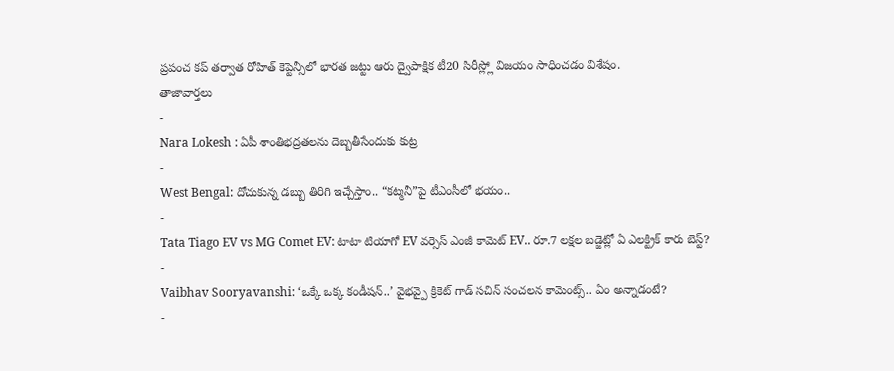ప్రపంచ కప్ తర్వాత రోహిత్ కెప్టెన్సీలో భారత జట్టు ఆరు ద్వైపాక్షిక టీ20 సిరీస్ల్లో విజయం సాధించడం విశేషం.
తాజావార్తలు
-
Nara Lokesh : ఏపీ శాంతిభద్రతలను దెబ్బతీసేందుకు కుట్ర
-
West Bengal: దోచుకున్న డబ్బు తిరిగి ఇచ్చేస్తాం.. “కట్మనీ”పై టీఎంసీలో భయం..
-
Tata Tiago EV vs MG Comet EV: టాటా టియాగో EV వర్సెస్ ఎంజీ కామెట్ EV.. రూ.7 లక్షల బడ్జెట్లో ఏ ఎలక్ట్రిక్ కారు బెస్ట్?
-
Vaibhav Sooryavanshi: ‘ఒక్కే ఒక్క కండీషన్..’ వైభవ్పై క్రికెట్ గాడ్ సచిన్ సంచలన కామెంట్స్.. ఏం అన్నాడంటే?
-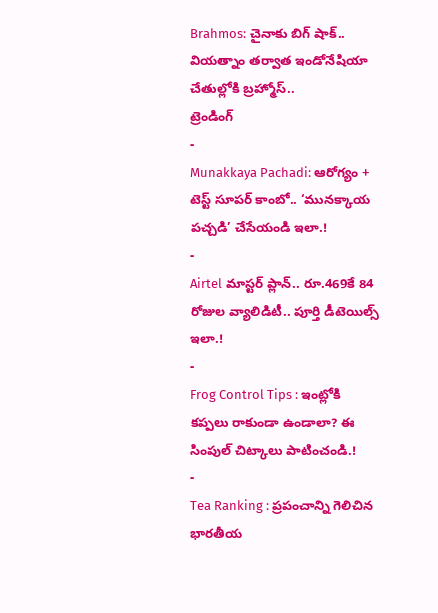Brahmos: చైనాకు బిగ్ షాక్.. వియత్నాం తర్వాత ఇండోనేషియా చేతుల్లోకి బ్రహ్మోస్..
ట్రెండింగ్
-
Munakkaya Pachadi: ఆరోగ్యం + టెస్ట్ సూపర్ కాంబో.. ‘మునక్కాయ పచ్చడి’ చేసేయండి ఇలా.!
-
Airtel మాస్టర్ ప్లాన్.. రూ.469కే 84 రోజుల వ్యాలిడిటీ.. పూర్తి డీటెయిల్స్ ఇలా.!
-
Frog Control Tips : ఇంట్లోకి కప్పలు రాకుండా ఉండాలా? ఈ సింపుల్ చిట్కాలు పాటించండి.!
-
Tea Ranking : ప్రపంచాన్ని గెలిచిన భారతీయ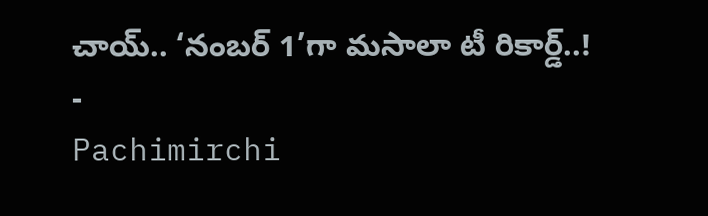చాయ్.. ‘నంబర్ 1’గా మసాలా టీ రికార్డ్..!
-
Pachimirchi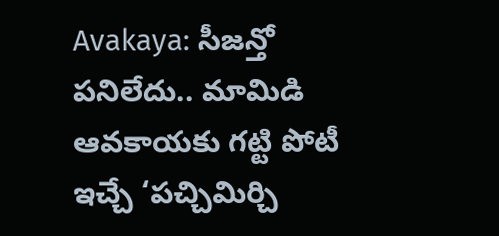Avakaya: సీజన్తో పనిలేదు.. మామిడి ఆవకాయకు గట్టి పోటీ ఇచ్చే ‘పచ్చిమిర్చి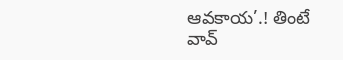ఆవకాయ’.! తింటే వావ్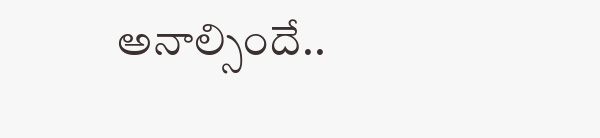అనాల్సిందే..